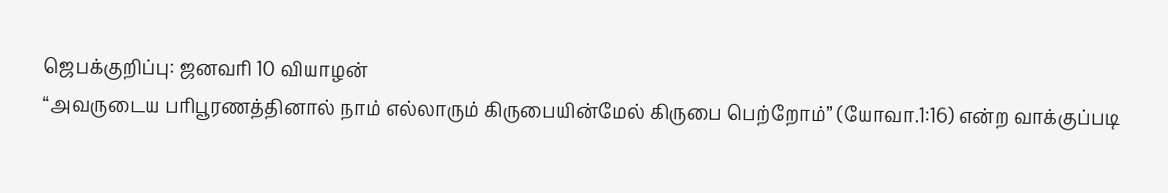ஜெபக்குறிப்பு: ஜனவரி 10 வியாழன்
“அவருடைய பரிபூரணத்தினால் நாம் எல்லாரும் கிருபையின்மேல் கிருபை பெற்றோம்” (யோவா.1:16) என்ற வாக்குப்படி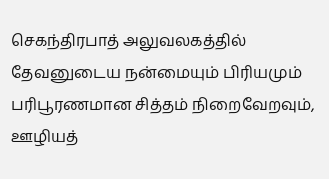செகந்திரபாத் அலுவலகத்தில் தேவனுடைய நன்மையும் பிரியமும் பரிபூரணமான சித்தம் நிறைவேறவும், ஊழியத்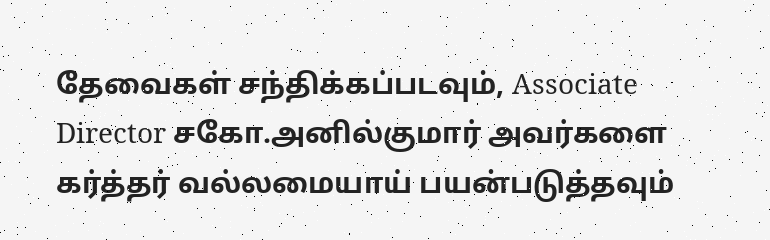தேவைகள் சந்திக்கப்படவும், Associate Director சகோ.அனில்குமார் அவர்களை கர்த்தர் வல்லமையாய் பயன்படுத்தவும்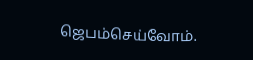ஜெபம்செய்வோம்.